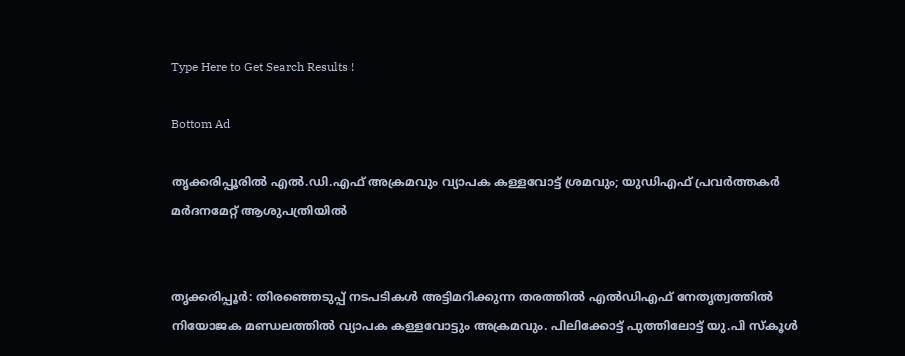Type Here to Get Search Results !

Bottom Ad

തൃക്കരിപ്പൂരില്‍ എല്‍.ഡി.എഫ് അക്രമവും വ്യാപക കള്ളവോട്ട് ശ്രമവും; യുഡിഎഫ് പ്രവര്‍ത്തകര്‍ മര്‍ദനമേറ്റ് ആശുപത്രിയില്‍


തൃക്കരിപ്പൂര്‍: തിരഞ്ഞെടുപ്പ് നടപടികള്‍ അട്ടിമറിക്കുന്ന തരത്തില്‍ എല്‍ഡിഎഫ് നേതൃത്വത്തില്‍ നിയോജക മണ്ഡലത്തില്‍ വ്യാപക കള്ളവോട്ടും അക്രമവും. പിലിക്കോട്ട് പുത്തിലോട്ട് യു.പി സ്‌കൂള്‍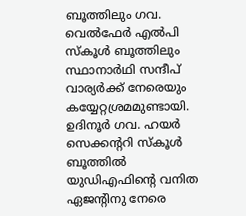ബൂത്തിലും ഗവ. വെല്‍ഫേര്‍ എല്‍പി സ്‌കൂള്‍ ബൂത്തിലും സ്ഥാനാര്‍ഥി സന്ദീപ് വാര്യര്‍ക്ക് നേരെയും കയ്യേറ്റശ്രമമുണ്ടായി. ഉദിനൂര്‍ ഗവ. ഹയര്‍ സെക്കന്ററി സ്‌കൂള്‍ ബൂത്തില്‍ യുഡിഎഫിന്റെ വനിത ഏജന്റിനു നേരെ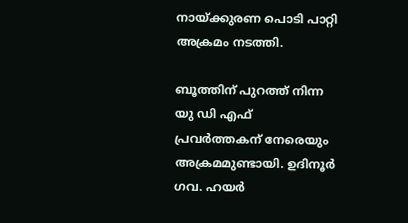നായ്ക്കുരണ പൊടി പാറ്റി അക്രമം നടത്തി.

ബൂത്തിന് പുറത്ത് നിന്ന യു ഡി എഫ് പ്രവര്‍ത്തകന് നേരെയും അക്രമമുണ്ടായി. ഉദിനൂര്‍ ഗവ. ഹയര്‍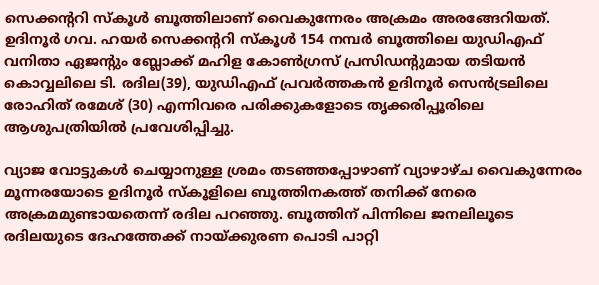സെക്കന്ററി സ്‌കൂള്‍ ബൂത്തിലാണ് വൈകുന്നേരം അക്രമം അരങ്ങേറിയത്. ഉദിനൂര്‍ ഗവ. ഹയര്‍ സെക്കന്ററി സ്‌കൂള്‍ 154 നമ്പര്‍ ബൂത്തിലെ യുഡിഎഫ് വനിതാ ഏജന്റും ബ്ലോക്ക് മഹിള കോണ്‍ഗ്രസ് പ്രസിഡന്റുമായ തടിയന്‍ കൊവ്വലിലെ ടി. രദില(39), യുഡിഎഫ് പ്രവര്‍ത്തകന്‍ ഉദിനൂര്‍ സെന്‍ട്രലിലെ രോഹിത് രമേശ് (30) എന്നിവരെ പരിക്കുകളോടെ തൃക്കരിപ്പൂരിലെ ആശുപത്രിയില്‍ പ്രവേശിപ്പിച്ചു.

വ്യാജ വോട്ടുകള്‍ ചെയ്യാനുള്ള ശ്രമം തടഞ്ഞപ്പോഴാണ് വ്യാഴാഴ്ച വൈകുന്നേരം മൂന്നരയോടെ ഉദിനൂര്‍ സ്‌കൂളിലെ ബൂത്തിനകത്ത് തനിക്ക് നേരെ അക്രമമുണ്ടായതെന്ന് രദില പറഞ്ഞു. ബൂത്തിന് പിന്നിലെ ജനലിലൂടെ രദിലയുടെ ദേഹത്തേക്ക് നായ്ക്കുരണ പൊടി പാറ്റി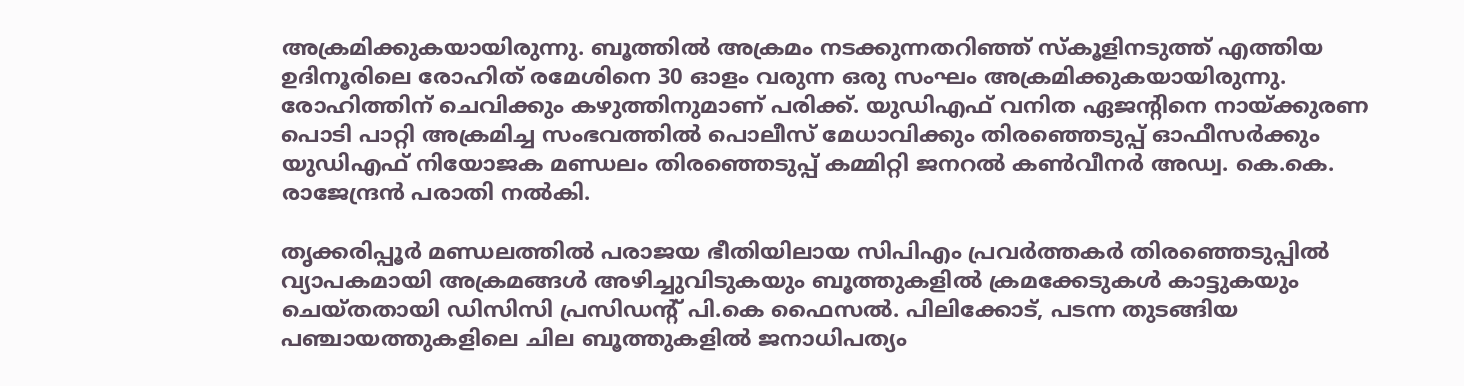അക്രമിക്കുകയായിരുന്നു. ബൂത്തില്‍ അക്രമം നടക്കുന്നതറിഞ്ഞ് സ്‌കൂളിനടുത്ത് എത്തിയ ഉദിനൂരിലെ രോഹിത് രമേശിനെ 30 ഓളം വരുന്ന ഒരു സംഘം അക്രമിക്കുകയായിരുന്നു. രോഹിത്തിന് ചെവിക്കും കഴുത്തിനുമാണ് പരിക്ക്. യുഡിഎഫ് വനിത ഏജന്റിനെ നായ്ക്കുരണ പൊടി പാറ്റി അക്രമിച്ച സംഭവത്തില്‍ പൊലീസ് മേധാവിക്കും തിരഞ്ഞെടുപ്പ് ഓഫീസര്‍ക്കും യുഡിഎഫ് നിയോജക മണ്ഡലം തിരഞ്ഞെടുപ്പ് കമ്മിറ്റി ജനറല്‍ കണ്‍വീനര്‍ അഡ്വ. കെ.കെ. രാജേന്ദ്രന്‍ പരാതി നല്‍കി.

തൃക്കരിപ്പൂര്‍ മണ്ഡലത്തില്‍ പരാജയ ഭീതിയിലായ സിപിഎം പ്രവര്‍ത്തകര്‍ തിരഞ്ഞെടുപ്പില്‍ വ്യാപകമായി അക്രമങ്ങള്‍ അഴിച്ചുവിടുകയും ബൂത്തുകളില്‍ ക്രമക്കേടുകള്‍ കാട്ടുകയും ചെയ്തതായി ഡിസിസി പ്രസിഡന്റ് പി.കെ ഫൈസല്‍. പിലിക്കോട്, പടന്ന തുടങ്ങിയ പഞ്ചായത്തുകളിലെ ചില ബൂത്തുകളില്‍ ജനാധിപത്യം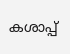കശാപ്പ്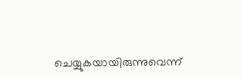ചെയ്യുകയായിരുന്നുവെന്ന്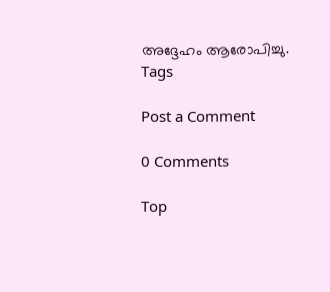അദ്ദേഹം ആരോപിച്ചു.
Tags

Post a Comment

0 Comments

Top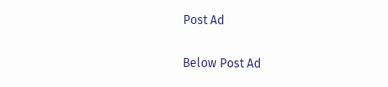Post Ad

Below Post Ad